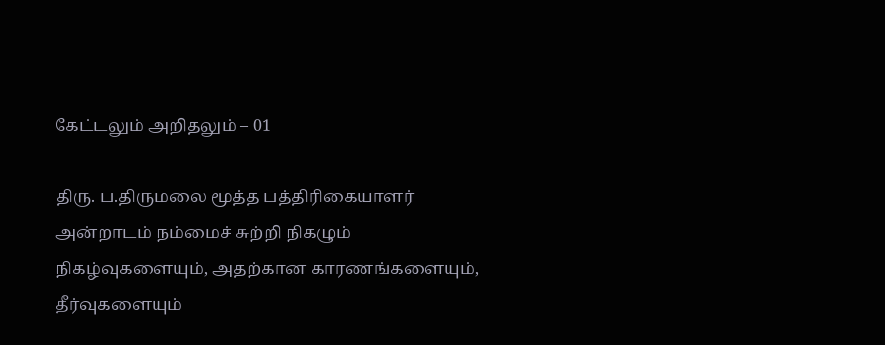கேட்டலும் அறிதலும் – 01

திரு. ப.திருமலை மூத்த பத்திரிகையாளர்
அன்றாடம் நம்மைச் சுற்றி நிகழும் நிகழ்வுகளையும், அதற்கான காரணங்களையும், தீர்வுகளையும்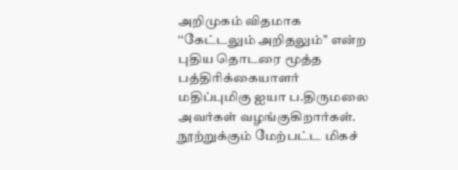அறிமுகம் விதமாக ‘‘கேட்டலும் அறிதலும்’’ என்ற புதிய தொடரை மூத்த பத்திரிக்கையாளர் மதிப்புமிகு ஐயா ப.திருமலை அவர்கள் வழங்குகிறார்கள். நூற்றுக்கும் மேற்பட்ட மிகச்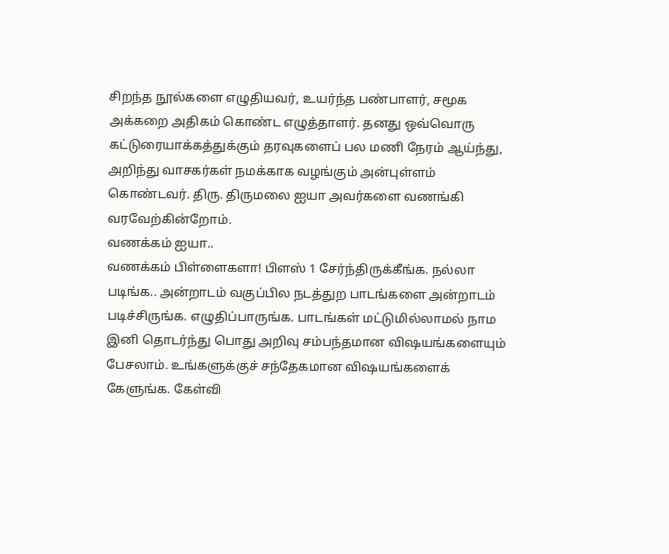சிறந்த நூல்களை எழுதியவர், உயர்ந்த பண்பாளர், சமூக அக்கறை அதிகம் கொண்ட எழுத்தாளர். தனது ஒவ்வொரு கட்டுரையாக்கத்துக்கும் தரவுகளைப் பல மணி நேரம் ஆய்ந்து, அறிந்து வாசகர்கள் நமக்காக வழங்கும் அன்புள்ளம் கொண்டவர். திரு. திருமலை ஐயா அவர்களை வணங்கி வரவேற்கின்றோம்.
வணக்கம் ஐயா..
வணக்கம் பிள்ளைகளா! பிளஸ் 1 சேர்ந்திருக்கீங்க. நல்லா படிங்க.. அன்றாடம் வகுப்பில நடத்துற பாடங்களை அன்றாடம் படிச்சிருங்க. எழுதிப்பாருங்க. பாடங்கள் மட்டுமில்லாமல் நாம இனி தொடர்ந்து பொது அறிவு சம்பந்தமான விஷயங்களையும் பேசலாம். உங்களுக்குச் சந்தேகமான விஷயங்களைக் கேளுங்க. கேள்வி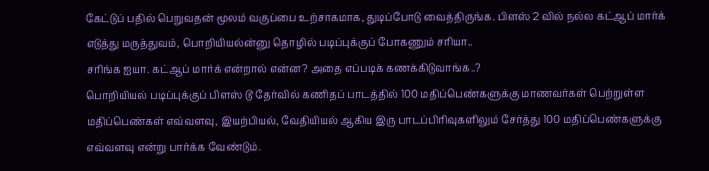கேட்டுப் பதில் பெறுவதன் மூலம் வகுப்பை உற்சாகமாக, துடிப்போடு வைத்திருங்க. பிளஸ் 2 வில் நல்ல கட்ஆப் மார்க் எடுத்து மருத்துவம், பொறியியல்ன்னு தொழில் படிப்புக்குப் போகணும் சரியா..
சரிங்க ஐயா. கட்ஆப் மார்க் என்றால் என்ன? அதை எப்படிக் கணக்கிடுவாங்க..?
பொறியியல் படிப்புக்குப் பிளஸ் டூ தேர்வில் கணிதப் பாடத்தில் 100 மதிப்பெண்களுக்கு மாணவர்கள் பெற்றுள்ள மதிப்பெண்கள் எவ்வளவு, இயற்பியல், வேதியியல் ஆகிய இரு பாடப்பிரிவுகளிலும் சேர்த்து 100 மதிப்பெண்களுக்கு எவ்வளவு என்று பார்க்க வேண்டும்.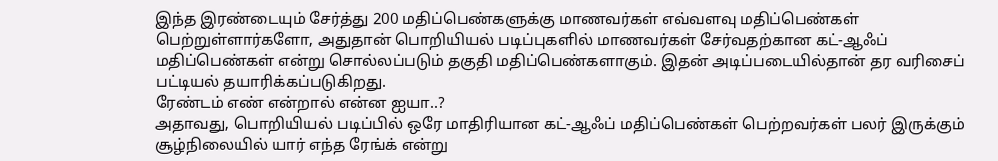இந்த இரண்டையும் சேர்த்து 200 மதிப்பெண்களுக்கு மாணவர்கள் எவ்வளவு மதிப்பெண்கள் பெற்றுள்ளார்களோ, அதுதான் பொறியியல் படிப்புகளில் மாணவர்கள் சேர்வதற்கான கட்-ஆஃப் மதிப்பெண்கள் என்று சொல்லப்படும் தகுதி மதிப்பெண்களாகும். இதன் அடிப்படையில்தான் தர வரிசைப் பட்டியல் தயாரிக்கப்படுகிறது.
ரேண்டம் எண் என்றால் என்ன ஐயா..?
அதாவது, பொறியியல் படிப்பில் ஒரே மாதிரியான கட்-ஆஃப் மதிப்பெண்கள் பெற்றவர்கள் பலர் இருக்கும் சூழ்நிலையில் யார் எந்த ரேங்க் என்று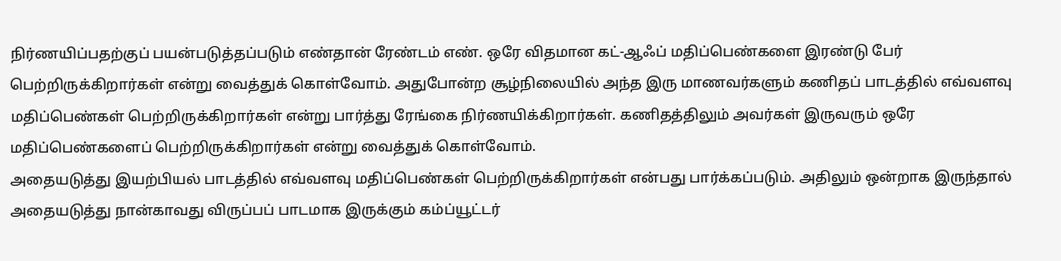நிர்ணயிப்பதற்குப் பயன்படுத்தப்படும் எண்தான் ரேண்டம் எண். ஒரே விதமான கட்-ஆஃப் மதிப்பெண்களை இரண்டு பேர் பெற்றிருக்கிறார்கள் என்று வைத்துக் கொள்வோம். அதுபோன்ற சூழ்நிலையில் அந்த இரு மாணவர்களும் கணிதப் பாடத்தில் எவ்வளவு மதிப்பெண்கள் பெற்றிருக்கிறார்கள் என்று பார்த்து ரேங்கை நிர்ணயிக்கிறார்கள். கணிதத்திலும் அவர்கள் இருவரும் ஒரே மதிப்பெண்களைப் பெற்றிருக்கிறார்கள் என்று வைத்துக் கொள்வோம்.
அதையடுத்து இயற்பியல் பாடத்தில் எவ்வளவு மதிப்பெண்கள் பெற்றிருக்கிறார்கள் என்பது பார்க்கப்படும். அதிலும் ஒன்றாக இருந்தால் அதையடுத்து நான்காவது விருப்பப் பாடமாக இருக்கும் கம்ப்யூட்டர்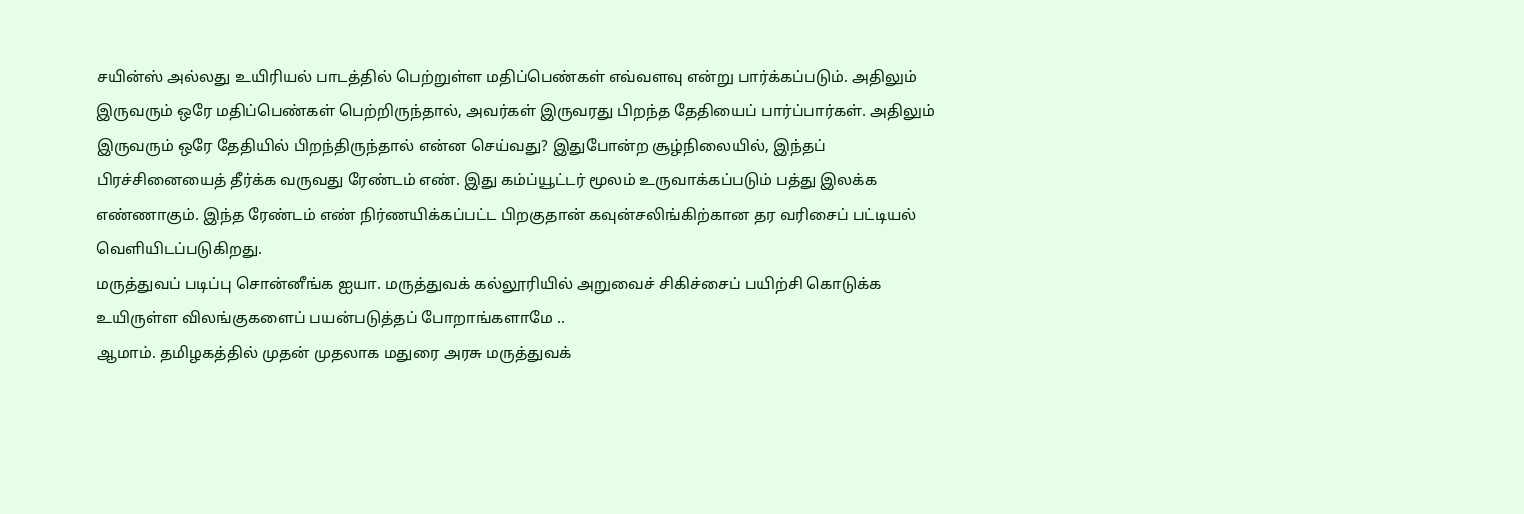சயின்ஸ் அல்லது உயிரியல் பாடத்தில் பெற்றுள்ள மதிப்பெண்கள் எவ்வளவு என்று பார்க்கப்படும். அதிலும் இருவரும் ஒரே மதிப்பெண்கள் பெற்றிருந்தால், அவர்கள் இருவரது பிறந்த தேதியைப் பார்ப்பார்கள். அதிலும் இருவரும் ஒரே தேதியில் பிறந்திருந்தால் என்ன செய்வது? இதுபோன்ற சூழ்நிலையில், இந்தப் பிரச்சினையைத் தீர்க்க வருவது ரேண்டம் எண். இது கம்ப்யூட்டர் மூலம் உருவாக்கப்படும் பத்து இலக்க எண்ணாகும். இந்த ரேண்டம் எண் நிர்ணயிக்கப்பட்ட பிறகுதான் கவுன்சலிங்கிற்கான தர வரிசைப் பட்டியல் வெளியிடப்படுகிறது.
மருத்துவப் படிப்பு சொன்னீங்க ஐயா. மருத்துவக் கல்லூரியில் அறுவைச் சிகிச்சைப் பயிற்சி கொடுக்க உயிருள்ள விலங்குகளைப் பயன்படுத்தப் போறாங்களாமே ..
ஆமாம். தமிழகத்தில் முதன் முதலாக மதுரை அரசு மருத்துவக்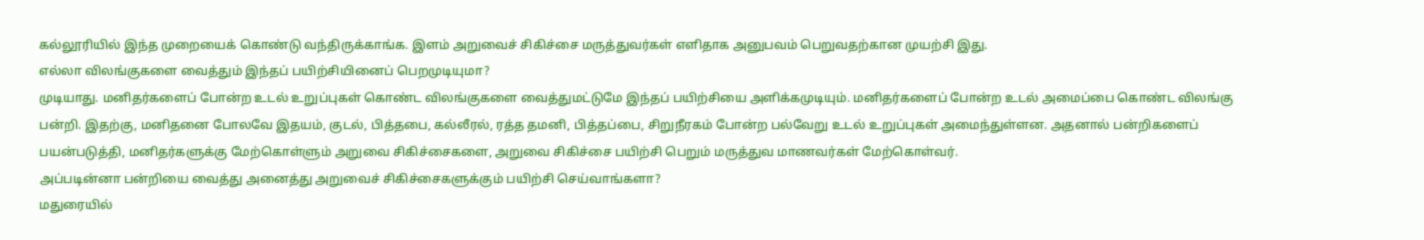கல்லூரியில் இந்த முறையைக் கொண்டு வந்திருக்காங்க. இளம் அறுவைச் சிகிச்சை மருத்துவர்கள் எளிதாக அனுபவம் பெறுவதற்கான முயற்சி இது.
எல்லா விலங்குகளை வைத்தும் இந்தப் பயிற்சியினைப் பெறமுடியுமா?
முடியாது. மனிதர்களைப் போன்ற உடல் உறுப்புகள் கொண்ட விலங்குகளை வைத்துமட்டுமே இந்தப் பயிற்சியை அளிக்கமுடியும். மனிதர்களைப் போன்ற உடல் அமைப்பை கொண்ட விலங்கு பன்றி. இதற்கு, மனிதனை போலவே இதயம், குடல், பித்தபை, கல்லீரல், ரத்த தமனி, பித்தப்பை, சிறுநீரகம் போன்ற பல்வேறு உடல் உறுப்புகள் அமைந்துள்ளன. அதனால் பன்றிகளைப் பயன்படுத்தி, மனிதர்களுக்கு மேற்கொள்ளும் அறுவை சிகிச்சைகளை, அறுவை சிகிச்சை பயிற்சி பெறும் மருத்துவ மாணவர்கள் மேற்கொள்வர்.
அப்படின்னா பன்றியை வைத்து அனைத்து அறுவைச் சிகிச்சைகளுக்கும் பயிற்சி செய்வாங்களா?
மதுரையில்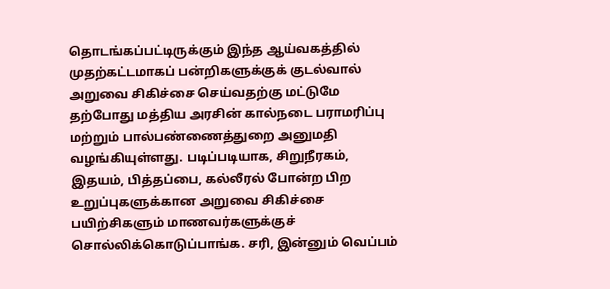தொடங்கப்பட்டிருக்கும் இந்த ஆய்வகத்தில் முதற்கட்டமாகப் பன்றிகளுக்குக் குடல்வால் அறுவை சிகிச்சை செய்வதற்கு மட்டுமே தற்போது மத்திய அரசின் கால்நடை பராமரிப்பு மற்றும் பால்பண்ணைத்துறை அனுமதி வழங்கியுள்ளது. படிப்படியாக, சிறுநீரகம், இதயம், பித்தப்பை, கல்லீரல் போன்ற பிற உறுப்புகளுக்கான அறுவை சிகிச்சை பயிற்சிகளும் மாணவர்களுக்குச் சொல்லிக்கொடுப்பாங்க. சரி, இன்னும் வெப்பம்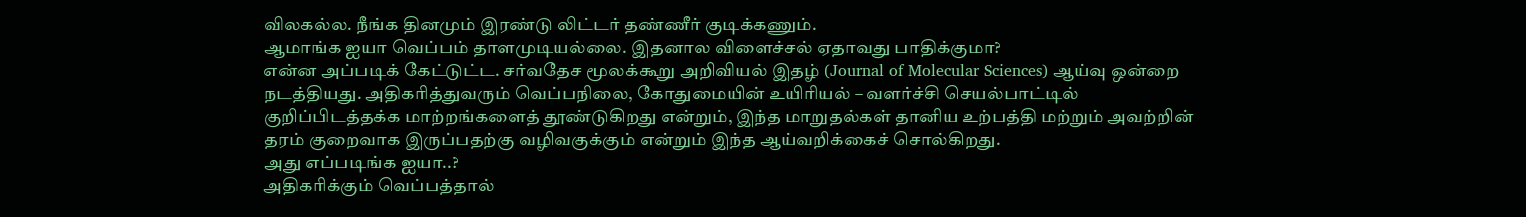விலகல்ல. நீங்க தினமும் இரண்டு லிட்டர் தண்ணீர் குடிக்கணும்.
ஆமாங்க ஐயா வெப்பம் தாளமுடியல்லை. இதனால விளைச்சல் ஏதாவது பாதிக்குமா?
என்ன அப்படிக் கேட்டுட்ட. சர்வதேச மூலக்கூறு அறிவியல் இதழ் (Journal of Molecular Sciences) ஆய்வு ஒன்றை நடத்தியது. அதிகரித்துவரும் வெப்பநிலை, கோதுமையின் உயிரியல் – வளர்ச்சி செயல்பாட்டில் குறிப்பிடத்தக்க மாற்றங்களைத் தூண்டுகிறது என்றும், இந்த மாறுதல்கள் தானிய உற்பத்தி மற்றும் அவற்றின் தரம் குறைவாக இருப்பதற்கு வழிவகுக்கும் என்றும் இந்த ஆய்வறிக்கைச் சொல்கிறது.
அது எப்படிங்க ஐயா..?
அதிகரிக்கும் வெப்பத்தால்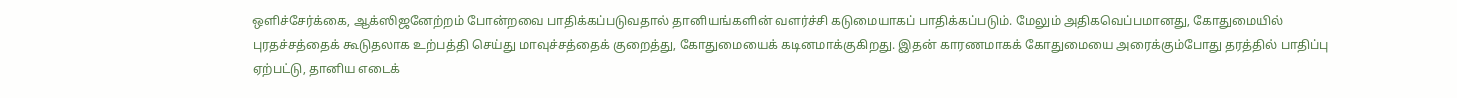ஒளிச்சேர்க்கை, ஆக்ஸிஜனேற்றம் போன்றவை பாதிக்கப்படுவதால் தானியங்களின் வளர்ச்சி கடுமையாகப் பாதிக்கப்படும். மேலும் அதிகவெப்பமானது, கோதுமையில் புரதச்சத்தைக் கூடுதலாக உற்பத்தி செய்து மாவுச்சத்தைக் குறைத்து, கோதுமையைக் கடினமாக்குகிறது. இதன் காரணமாகக் கோதுமையை அரைக்கும்போது தரத்தில் பாதிப்பு ஏற்பட்டு, தானிய எடைக்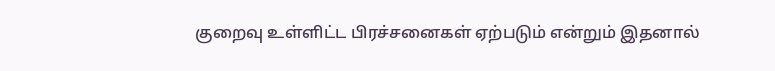குறைவு உள்ளிட்ட பிரச்சனைகள் ஏற்படும் என்றும் இதனால்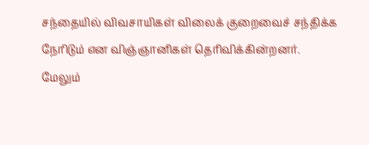சந்தையில் விவசாயிகள் விலைக் குறைவைச் சந்திக்க நேரிடும் என விஞ்ஞானிகள் தெரிவிக்கின்றனர்.
மேலும்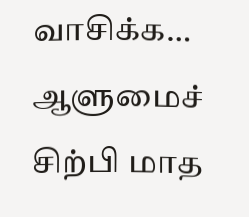வாசிக்க… ஆளுமைச் சிற்பி மாத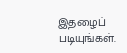இதழைப் படியுங்கள்.